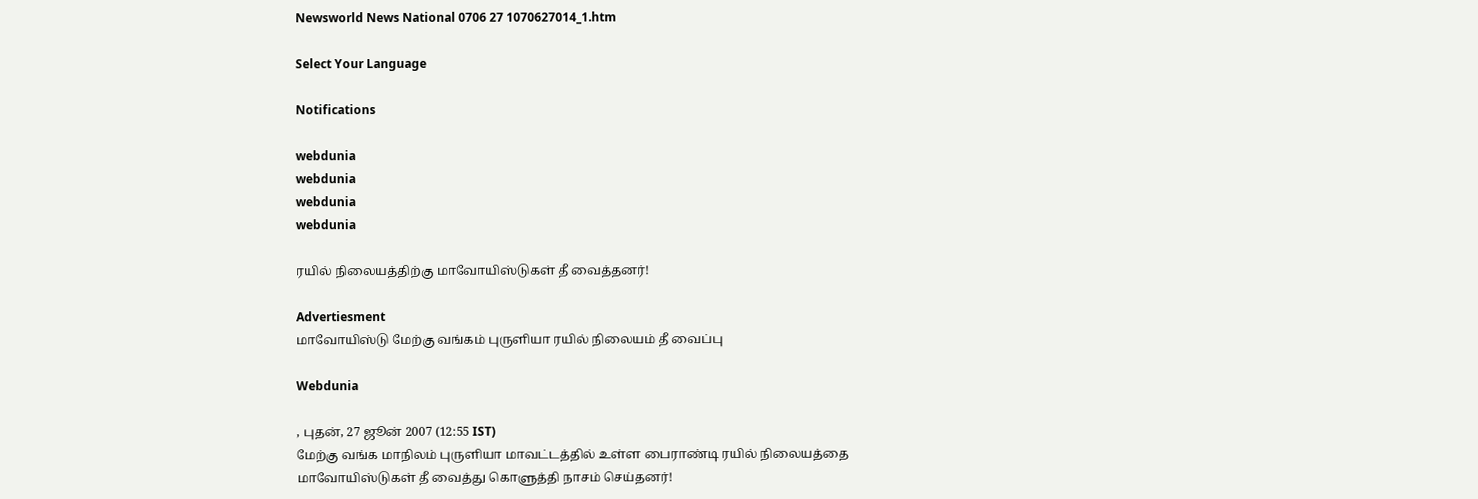Newsworld News National 0706 27 1070627014_1.htm

Select Your Language

Notifications

webdunia
webdunia
webdunia
webdunia

ரயில் நிலையத்திற்கு மாவோயிஸ்டுகள் தீ வைத்தனர்!

Advertiesment
மாவோயிஸ்டு மேற்கு வங்கம் புருளியா ரயில் நிலையம் தீ வைப்பு

Webdunia

, புதன், 27 ஜூன் 2007 (12:55 IST)
மேற்கு வங்க மாநிலம் புருளியா மாவட்டத்தில் உள்ள பைராண்டி ரயில் நிலையத்தை மாவோயிஸ்டுகள் தீ வைத்து கொளுத்தி நாசம் செய்தனர்!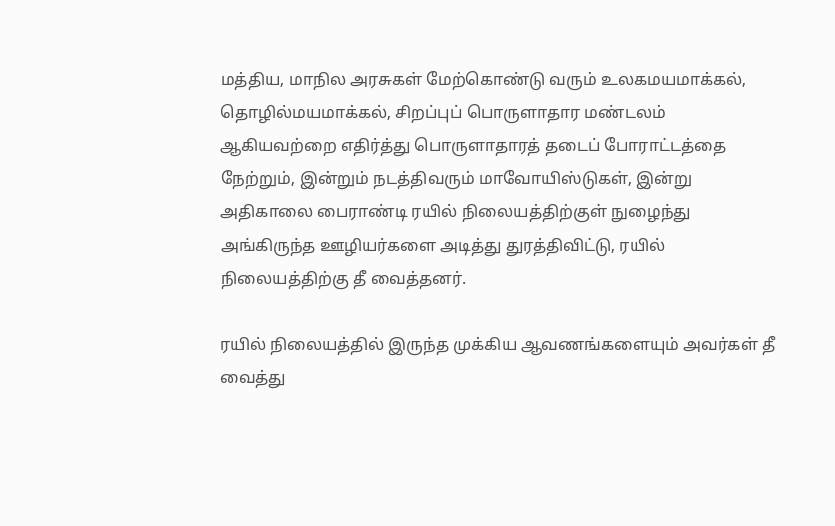மத்திய, மாநில அரசுகள் மேற்கொண்டு வரும் உலகமயமாக்கல், தொழில்மயமாக்கல், சிறப்புப் பொருளாதார மண்டலம் ஆகியவற்றை எதிர்த்து பொருளாதாரத் தடைப் போராட்டத்தை நேற்றும், இன்றும் நடத்திவரும் மாவோயிஸ்டுகள், இன்று அதிகாலை பைராண்டி ரயில் நிலையத்திற்குள் நுழைந்து அங்கிருந்த ஊழியர்களை அடித்து துரத்திவிட்டு, ரயில் நிலையத்திற்கு தீ வைத்தனர்.

ரயில் நிலையத்தில் இருந்த முக்கிய ஆவணங்களையும் அவர்கள் தீ வைத்து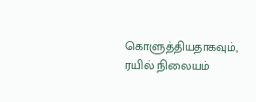கொளுத்தியதாகவும், ரயில் நிலையம்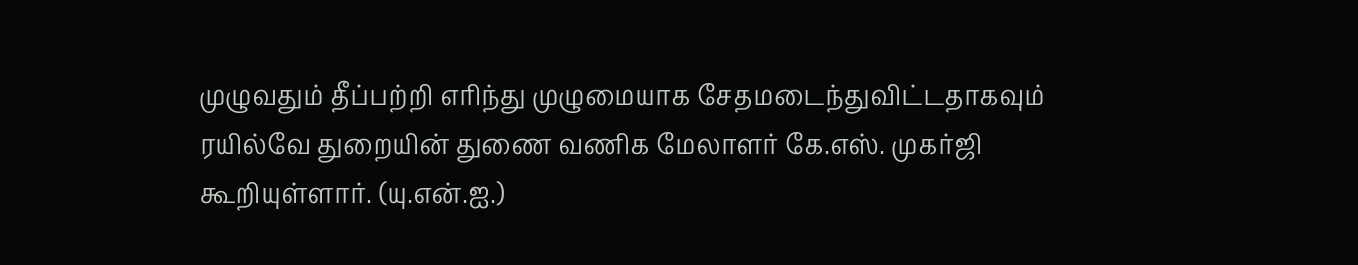முழுவதும் தீப்பற்றி எரிந்து முழுமையாக சேதமடைந்துவிட்டதாகவும் ரயில்வே துறையின் துணை வணிக மேலாளர் கே.எஸ். முகர்ஜி கூறியுள்ளார். (யு.என்.ஐ.)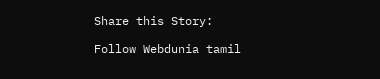Share this Story:

Follow Webdunia tamil